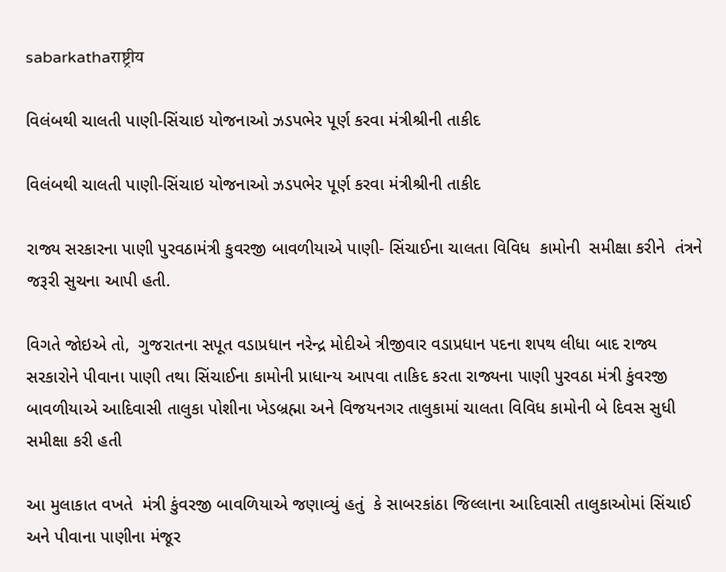sabarkathaराष्ट्रीय

વિલંબથી ચાલતી પાણી-સિંચાઇ યોજનાઓ ઝડપભેર પૂર્ણ કરવા મંત્રીશ્રીની તાકીદ

વિલંબથી ચાલતી પાણી-સિંચાઇ યોજનાઓ ઝડપભેર પૂર્ણ કરવા મંત્રીશ્રીની તાકીદ

રાજ્ય સરકારના પાણી પુરવઠામંત્રી કુવરજી બાવળીયાએ પાણી- સિંચાઈના ચાલતા વિવિધ  કામોની  સમીક્ષા કરીને  તંત્રને જરૂરી સુચના આપી હતી.

વિગતે જોઇએ તો,  ગુજરાતના સપૂત વડાપ્રધાન નરેન્દ્ર મોદીએ ત્રીજીવાર વડાપ્રધાન પદના શપથ લીધા બાદ રાજ્ય સરકારોને પીવાના પાણી તથા સિંચાઈના કામોની પ્રાધાન્ય આપવા તાકિદ કરતા રાજ્યના પાણી પુરવઠા મંત્રી કુંવરજી બાવળીયાએ આદિવાસી તાલુકા પોશીના ખેડબ્રહ્મા અને વિજયનગર તાલુકામાં ચાલતા વિવિધ કામોની બે દિવસ સુધી સમીક્ષા કરી હતી

આ મુલાકાત વખતે  મંત્રી કુંવરજી બાવળિયાએ જણાવ્યું હતું  કે સાબરકાંઠા જિલ્લાના આદિવાસી તાલુકાઓમાં સિંચાઈ અને પીવાના પાણીના મંજૂર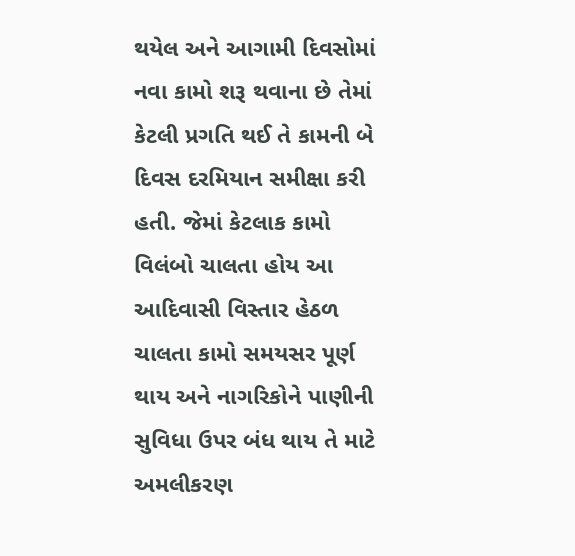થયેલ અને આગામી દિવસોમાં નવા કામો શરૂ થવાના છે તેમાં કેટલી પ્રગતિ થઈ તે કામની બે દિવસ દરમિયાન સમીક્ષા કરી હતી. જેમાં કેટલાક કામો વિલંબો ચાલતા હોય આ આદિવાસી વિસ્તાર હેઠળ ચાલતા કામો સમયસર પૂર્ણ થાય અને નાગરિકોને પાણીની સુવિધા ઉપર બંધ થાય તે માટે અમલીકરણ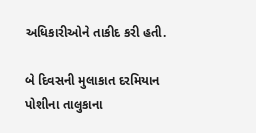અધિકારીઓને તાકીદ કરી હતી.

બે દિવસની મુલાકાત દરમિયાન પોશીના તાલુકાના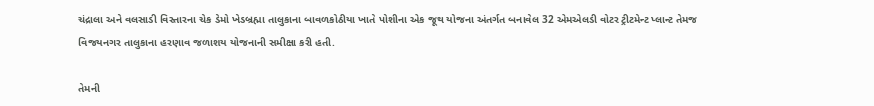ચંદ્રાલા અને વલસાડી વિસ્તારના ચેક ડેમો ખેડબ્રહ્મા તાલુકાના બાવળકોઠીયા ખાતે પોશીના એક જૂથ યોજના અંતર્ગત બનાવેલ 32 એમએલડી વોટર ટ્રીટમેન્ટ પ્લાન્ટ તેમજ વિજયનગર તાલુકાના હરણાવ જળાશય યોજનાની સમીક્ષા કરી હતી.

તેમની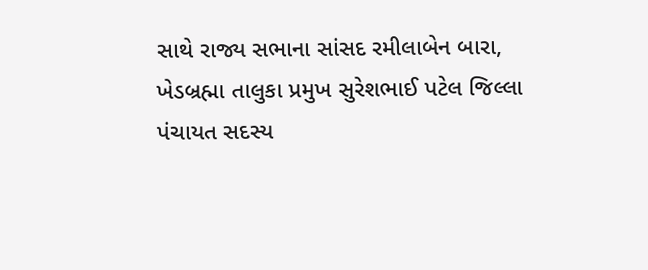સાથે રાજ્ય સભાના સાંસદ રમીલાબેન બારા, ખેડબ્રહ્મા તાલુકા પ્રમુખ સુરેશભાઈ પટેલ જિલ્લા પંચાયત સદસ્ય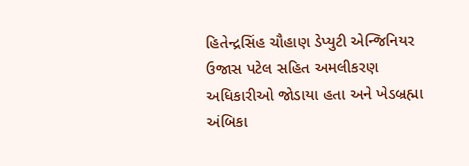હિતેન્દ્રસિંહ ચૌહાણ ડેપ્યુટી એન્જિનિયર ઉજાસ પટેલ સહિત અમલીકરણ અધિકારીઓ જોડાયા હતા અને ખેડબ્રહ્મા અંબિકા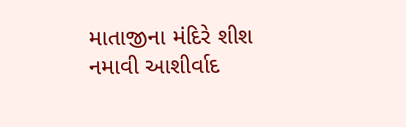માતાજીના મંદિરે શીશ નમાવી આશીર્વાદ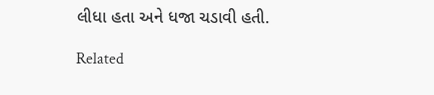લીધા હતા અને ધજા ચડાવી હતી.

Related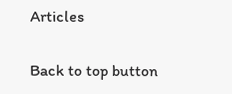Articles

Back to top button